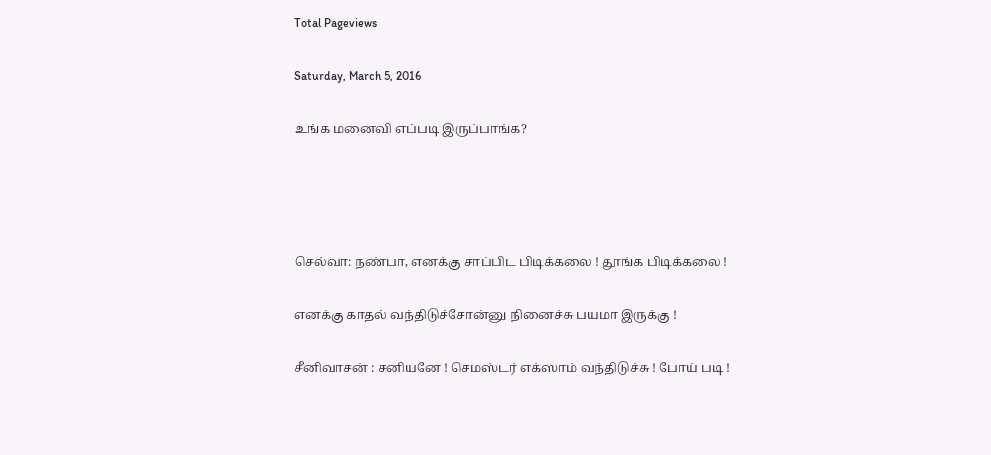Total Pageviews

Saturday, March 5, 2016

உங்க மனைவி எப்படி இருப்பாங்க?




செல்வா: நண்பா, எனக்கு சாப்பிட பிடிக்கலை ! தூங்க பிடிக்கலை !

எனக்கு காதல் வந்திடுச்சோன்னு நினைச்சு பயமா இருக்கு !

சீனிவாசன் : சனியனே ! செமஸ்டர் எக்ஸாம் வந்திடுச்சு ! போய் படி !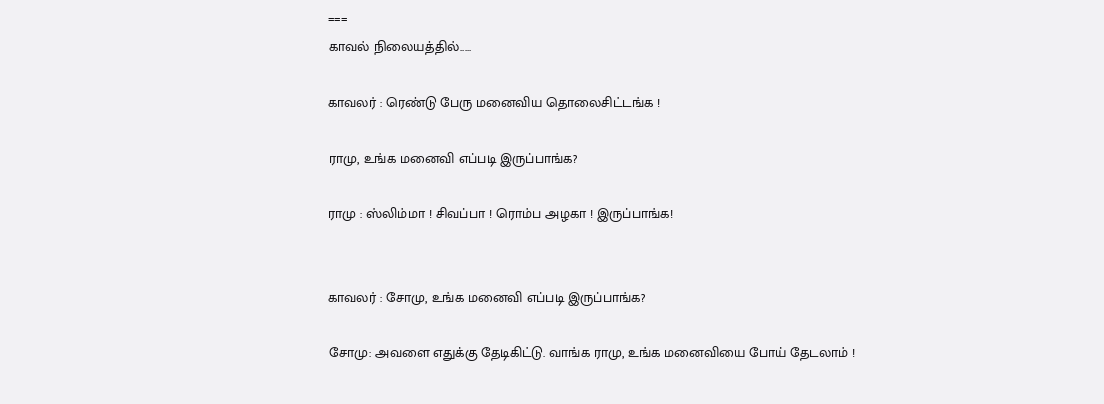===
காவல் நிலையத்தில்.....

காவலர் : ரெண்டு பேரு மனைவிய தொலைசிட்டங்க !

ராமு, உங்க மனைவி எப்படி இருப்பாங்க?

ராமு : ஸ்லிம்மா ! சிவப்பா ! ரொம்ப அழகா ! இருப்பாங்க!


காவலர் : சோமு, உங்க மனைவி எப்படி இருப்பாங்க?

சோமு: அவளை எதுக்கு தேடிகிட்டு. வாங்க ராமு, உங்க மனைவியை போய் தேடலாம் !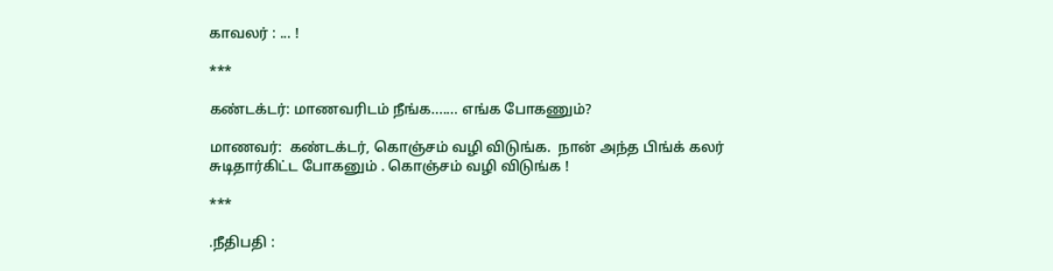காவலர் : ... !

***

கண்டக்டர்: மாணவரிடம் நீங்க....... எங்க போகணும்?

மாணவர்:  கண்டக்டர், கொஞ்சம் வழி விடுங்க.  நான் அந்த பிங்க் கலர் சுடிதார்கிட்ட போகனும் . கொஞ்சம் வழி விடுங்க !

***

.நீதிபதி :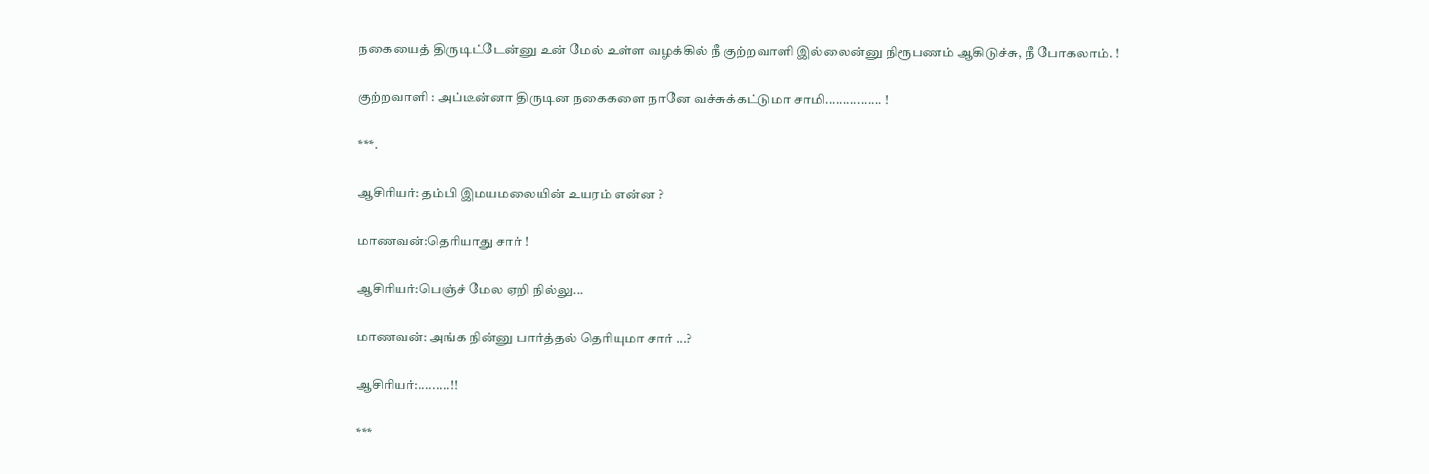நகையைத் திருடிட்டேன்னு உன் மேல் உள்ள வழக்கில் நீ குற்றவாளி இல்லைன்னு நிரூபணம் ஆகிடுச்சு, நீ போகலாம். !

குற்றவாளி : அப்டீன்னா திருடின நகைகளை நானே வச்சுக்கட்டுமா சாமி................ !

***.

ஆசிரியர்: தம்பி இமயமலையின் உயரம் என்ன ?

மாணவன்:தெரியாது சார் !

ஆசிரியர்:பெஞ்ச் மேல ஏறி நில்லு...

மாணவன்: அங்க நின்னு பார்த்தல் தெரியுமா சார் ...?

ஆசிரியர்:.........!!

***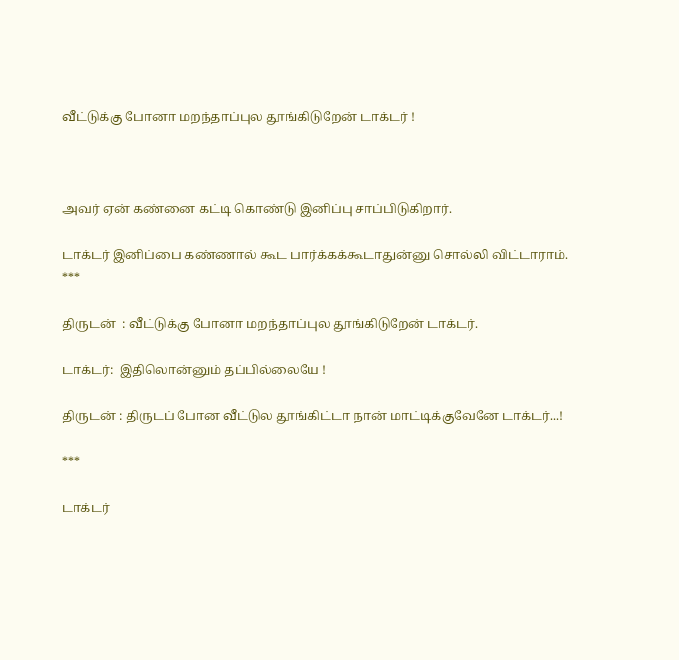வீட்டுக்கு போனா மறந்தாப்புல தூங்கிடுறேன் டாக்டர் !



அவர் ஏன் கண்னை கட்டி கொண்டு இனிப்பு சாப்பிடுகிறார்.

டாக்டர் இனிப்பை கண்ணால் கூட பார்க்கக்கூடாதுன்னு சொல்லி விட்டாராம்.
***

திருடன்  : வீட்டுக்கு போனா மறந்தாப்புல தூங்கிடுறேன் டாக்டர்.

டாக்டர்:  இதிலொன்னும் தப்பில்லையே !

திருடன் : திருடப் போன வீட்டுல தூங்கிட்டா நான் மாட்டிக்குவேனே டாக்டர்...!

***

டாக்டர்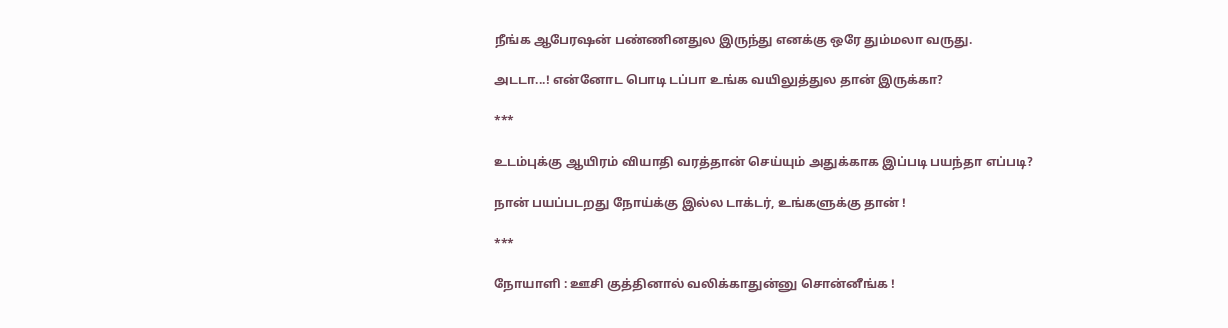நீங்க ஆபேரஷன் பண்ணினதுல இருந்து எனக்கு ஒரே தும்மலா வருது.

அடடா...! என்னோட பொடி டப்பா உங்க வயிலுத்துல தான் இருக்கா?

***

உடம்புக்கு ஆயிரம் வியாதி வரத்தான் செய்யும் அதுக்காக இப்படி பயந்தா எப்படி?

நான் பயப்படறது நோய்க்கு இல்ல டாக்டர், உங்களுக்கு தான் !

***

நோயாளி : ஊசி குத்தினால் வலிக்காதுன்னு சொன்னீங்க !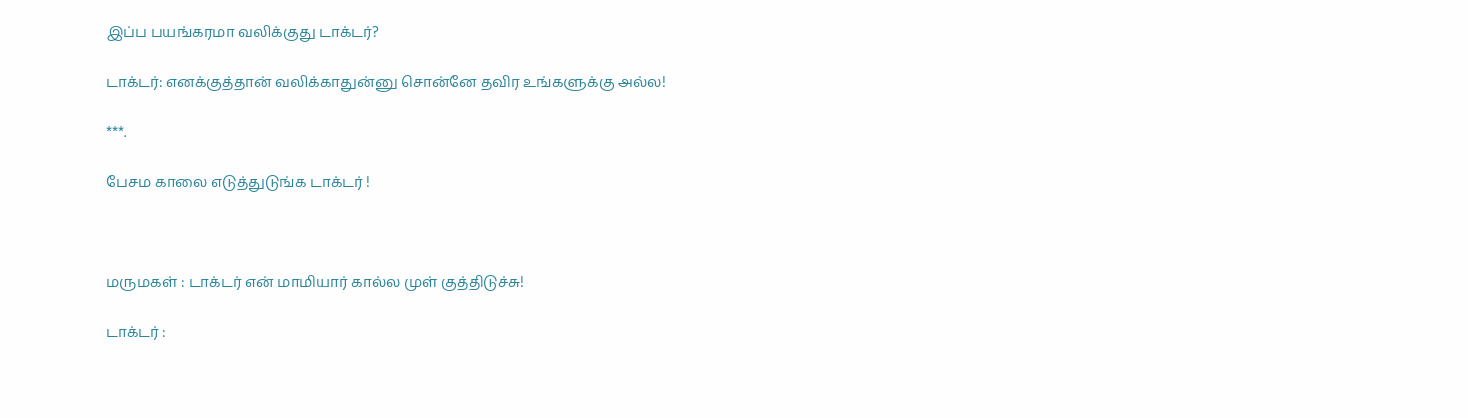இப்ப பயங்கரமா வலிக்குது டாக்டர்?

டாக்டர்: எனக்குத்தான் வலிக்காதுன்னு சொன்னே தவிர உங்களுக்கு அல்ல!

***.

பேசம காலை எடுத்துடுங்க டாக்டர் !



மருமகள் : டாக்டர் என் மாமியார் கால்ல முள் குத்திடுச்சு!

டாக்டர் :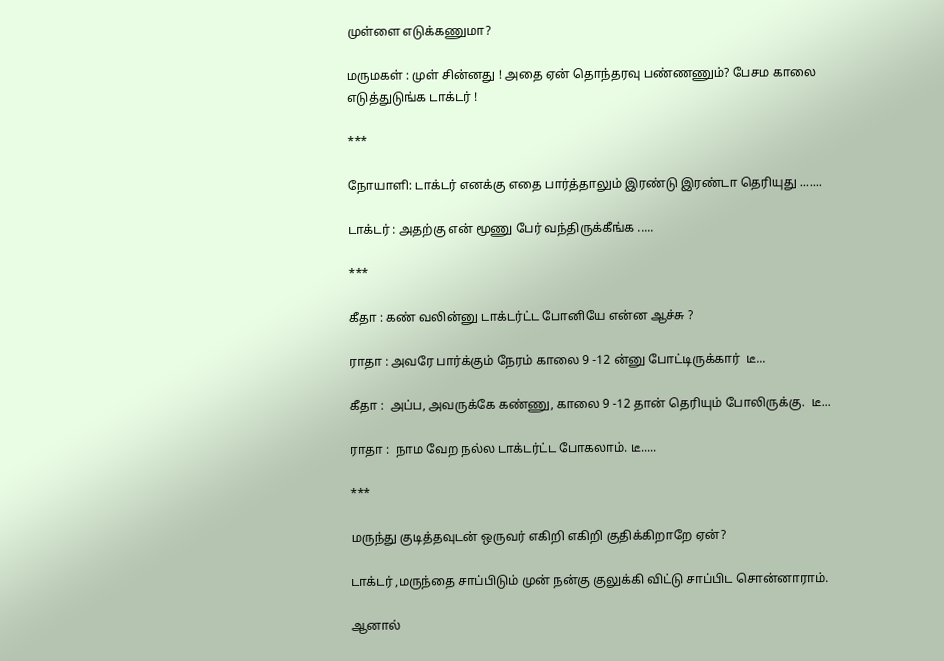முள்ளை எடுக்கணுமா?

மருமகள் : முள் சின்னது ! அதை ஏன் தொந்தரவு பண்ணணும்? பேசம காலை எடுத்துடுங்க டாக்டர் !

***

நோயாளி: டாக்டர் எனக்கு எதை பார்த்தாலும் இரண்டு இரண்டா தெரியுது .......

டாக்டர் : அதற்கு என் மூணு பேர் வந்திருக்கீங்க .....

***

கீதா : கண் வலின்னு டாக்டர்ட்ட போனியே என்ன ஆச்சு ?

ராதா : அவரே பார்க்கும் நேரம் காலை 9 -12 ன்னு போட்டிருக்கார்  டீ...

கீதா :  அப்ப, அவருக்கே கண்ணு, காலை 9 -12 தான் தெரியும் போலிருக்கு.  டீ...

ராதா :  நாம வேற நல்ல டாக்டர்ட்ட போகலாம். டீ.....

***

மருந்து குடித்தவுடன் ஒருவர் எகிறி எகிறி குதிக்கிறாறே ஏன்?

டாக்டர் ,மருந்தை சாப்பிடும் முன் நன்கு குலுக்கி விட்டு சாப்பிட சொன்னாராம்.

ஆனால்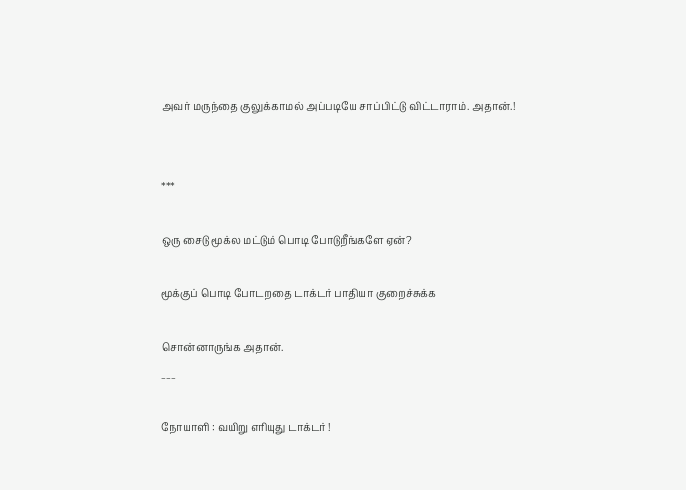அவர் மருந்தை குலுக்காமல் அப்படியே சாப்பிட்டு விட்டாராம். அதான்.!


***

ஒரு சைடு மூக்ல மட்டும் பொடி போடுறீங்களே ஏன்?

மூக்குப் பொடி போடறதை டாக்டர் பாதியா குறைச்சுக்க

சொன்னாருங்க அதான்.
___

நோயாளி : வயிறு எரியுது டாக்டர் !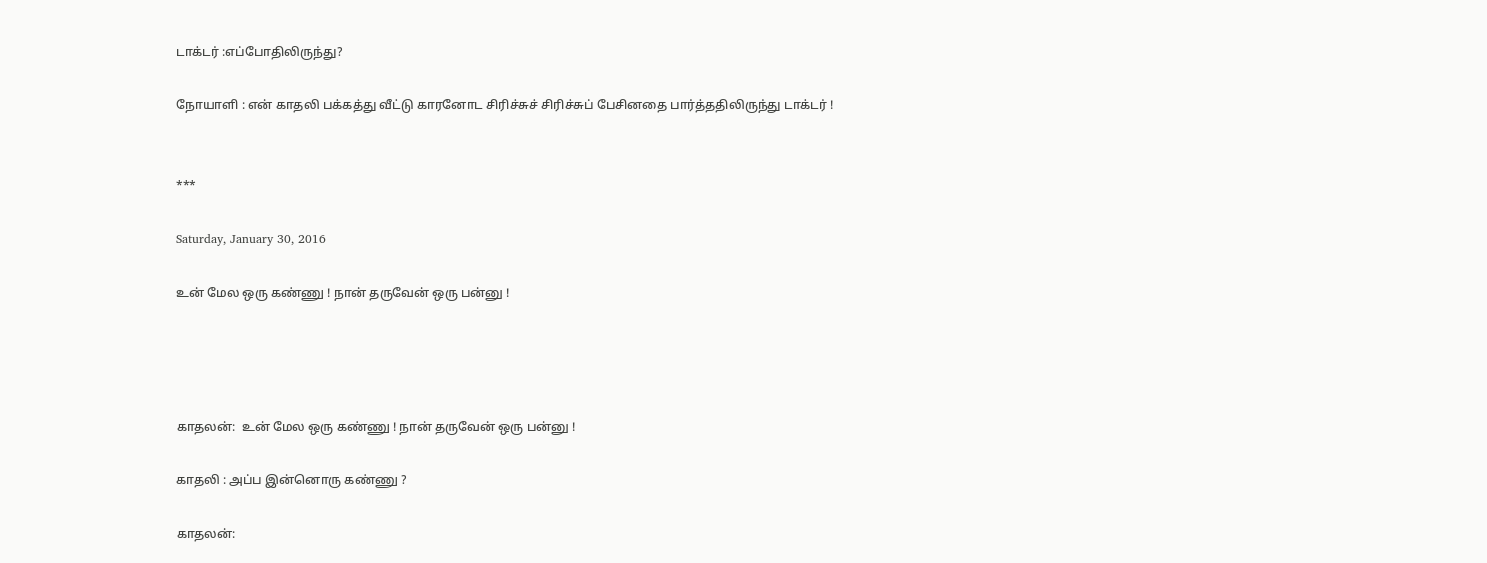டாக்டர் :எப்போதிலிருந்து?

நோயாளி : என் காதலி பக்கத்து வீட்டு காரனோட சிரிச்சுச் சிரிச்சுப் பேசினதை பார்த்ததிலிருந்து டாக்டர் !


***

Saturday, January 30, 2016

உன் மேல ஒரு கண்ணு ! நான் தருவேன் ஒரு பன்னு !




காதலன்:  உன் மேல ஒரு கண்ணு ! நான் தருவேன் ஒரு பன்னு !

காதலி : அப்ப இன்னொரு கண்ணு ?

காதலன்: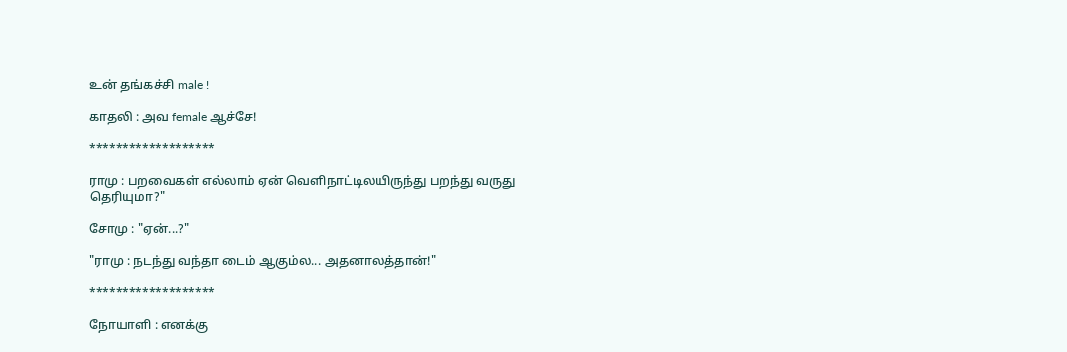உன் தங்கச்சி male !

காதலி : அவ female ஆச்சே!

*******************

ராமு : பறவைகள் எல்லாம் ஏன் வெளிநாட்டிலயிருந்து பறந்து வருது தெரியுமா?"

சோமு : "ஏன்...?"

"ராமு : நடந்து வந்தா டைம் ஆகும்ல... அதனாலத்தான்!"

*******************

நோயாளி : எனக்கு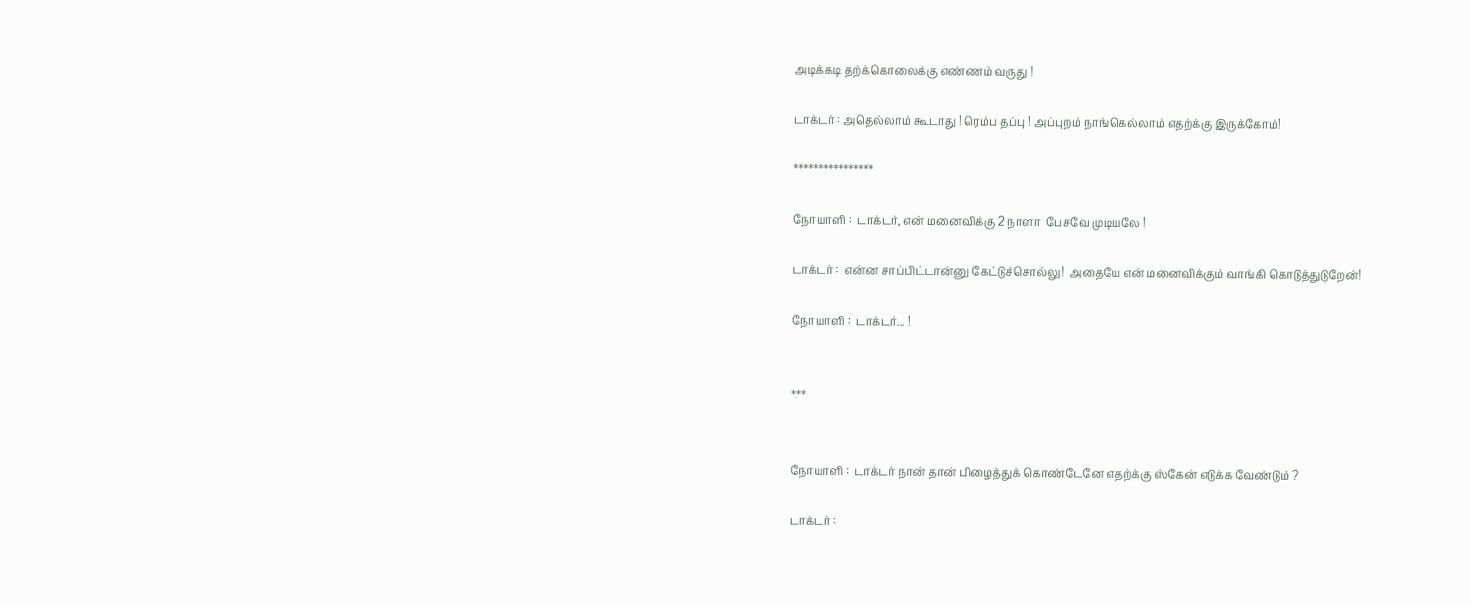அடிக்கடி தற்க்கொலைக்கு எண்ணம் வருது !

டாக்டர் : அதெல்லாம் கூடாது ! ரெம்ப தப்பு ! அப்புறம் நாங்கெல்லாம் எதற்க்கு இருக்கோம்!

****************

நோயாளி :  டாக்டர், என் மனைவிக்கு 2 நாளா  பேசவே முடியலே !

டாக்டர் :  என்ன சாப்பிட்டான்னு கேட்டுச்சொல்லு!  அதையே என் மனைவிக்கும் வாங்கி கொடுத்துடுறேன்!

நோயாளி :  டாக்டர்... !


***


நோயாளி :  டாக்டர் நான் தான் பிழைத்துக் கொண்டேனே எதற்க்கு ஸ்கேன் எடுக்க வேண்டும் ?

டாக்டர் :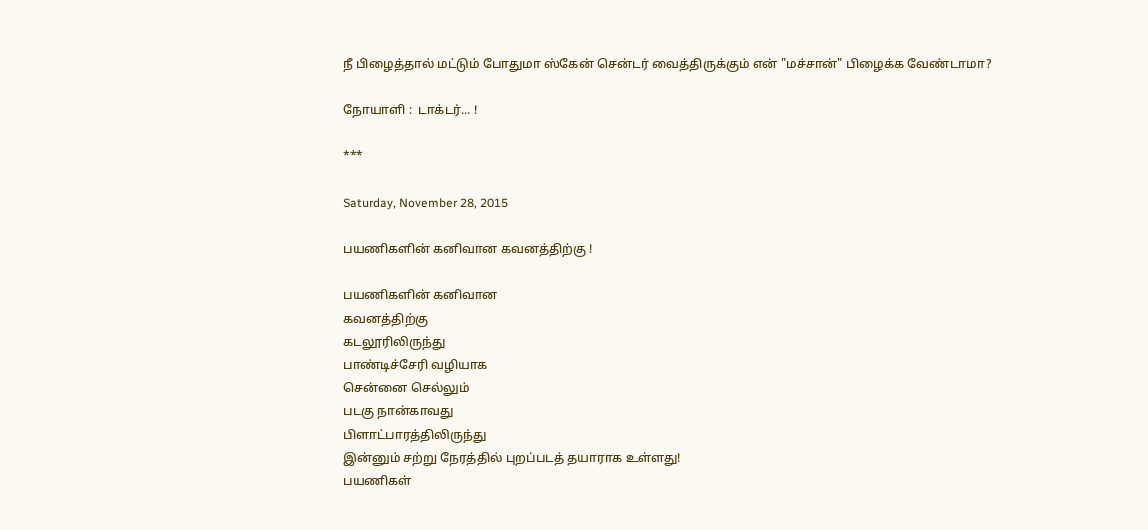நீ பிழைத்தால் மட்டும் போதுமா ஸ்கேன் சென்டர் வைத்திருக்கும் என் "மச்சான்" பிழைக்க வேண்டாமா?

நோயாளி :  டாக்டர்... !

***

Saturday, November 28, 2015

பயணிகளின் கனிவான கவனத்திற்கு !

பயணிகளின் கனிவான
கவனத்திற்கு
கடலூரிலிருந்து
பாண்டிச்சேரி வழியாக
சென்னை செல்லும்
படகு நான்காவது
பிளாட்பாரத்திலிருந்து
இன்னும் சற்று நேரத்தில் புறப்படத் தயாராக உள்ளது!
பயணிகள்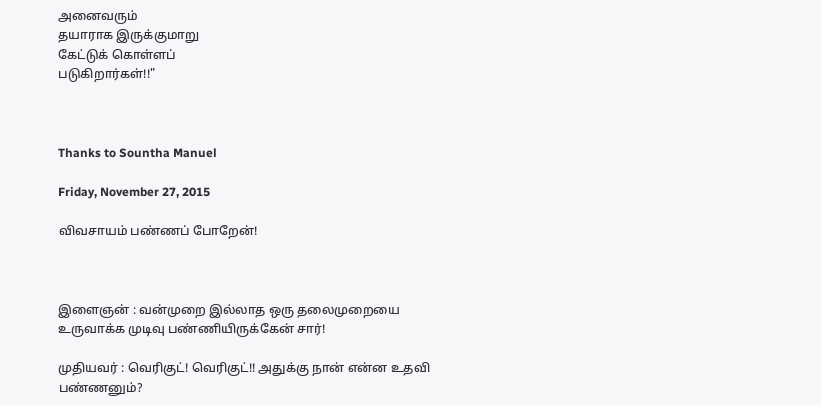அனைவரும்
தயாராக இருக்குமாறு
கேட்டுக் கொள்ளப்
படுகிறார்கள்!!"



Thanks to Sountha Manuel

Friday, November 27, 2015

விவசாயம் பண்ணப் போறேன்!



இளைஞன் : வன்முறை இல்லாத ஒரு தலைமுறையை உருவாக்க முடிவு பண்ணியிருக்கேன் சார்!

முதியவர் : வெரிகுட்! வெரிகுட்!! அதுக்கு நான் என்ன உதவி பண்ணனும்?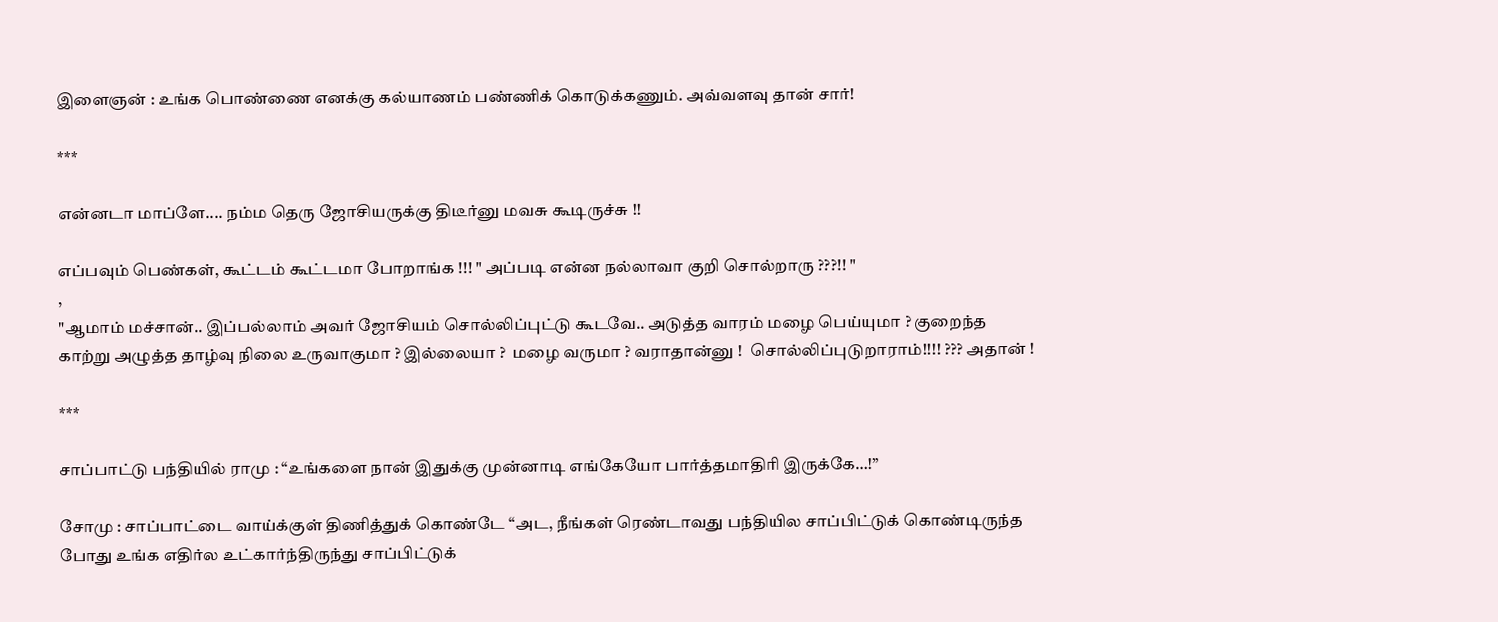இளைஞன் : உங்க பொண்ணை எனக்கு கல்யாணம் பண்ணிக் கொடுக்கணும். அவ்வளவு தான் சார்!

***

என்னடா மாப்ளே.... நம்ம தெரு ஜோசியருக்கு திடீர்னு மவசு கூடிருச்சு !!

எப்பவும் பெண்கள், கூட்டம் கூட்டமா போறாங்க !!! " அப்படி என்ன நல்லாவா குறி சொல்றாரு ???!! "
,
"ஆமாம் மச்சான்.. இப்பல்லாம் அவர் ஜோசியம் சொல்லிப்புட்டு கூடவே.. அடுத்த வாரம் மழை பெய்யுமா ? குறைந்த காற்று அழுத்த தாழ்வு நிலை உருவாகுமா ? இல்லையா ?  மழை வருமா ? வராதான்னு !  சொல்லிப்புடுறாராம்!!!! ??? அதான் !

***

சாப்பாட்டு பந்தியில் ராமு : “உங்களை நான் இதுக்கு முன்னாடி எங்கேயோ பார்த்தமாதிரி இருக்கே…!”

சோமு : சாப்பாட்டை வாய்க்குள் திணித்துக் கொண்டே “அட, நீங்கள் ரெண்டாவது பந்தியில சாப்பிட்டுக் கொண்டிருந்த போது உங்க எதிர்ல உட்கார்ந்திருந்து சாப்பிட்டுக்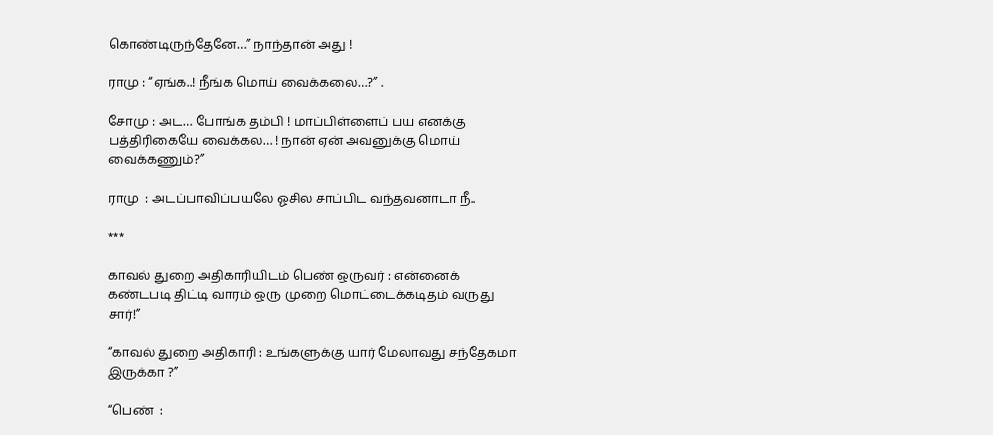கொண்டிருந்தேனே…” நாந்தான் அது !

ராமு : “ஏங்க..! நீங்க மொய் வைக்கலை…?” .

சோமு : அட… போங்க தம்பி ! மாப்பிள்ளைப் பய எனக்கு பத்திரிகையே வைக்கல… ! நான் ஏன் அவனுக்கு மொய் வைக்கணும்?”

ராமு  : அடப்பாவிப்பயலே ஓசில சாப்பிட வந்தவனாடா நீ..

***

காவல் துறை அதிகாரியிடம் பெண் ஒருவர் : என்னைக் கண்டபடி திட்டி வாரம் ஒரு முறை மொட்டைக்கடிதம் வருது சார்!”

“காவல் துறை அதிகாரி : உங்களுக்கு யார் மேலாவது சந்தேகமா இருக்கா ?”

“பெண்  :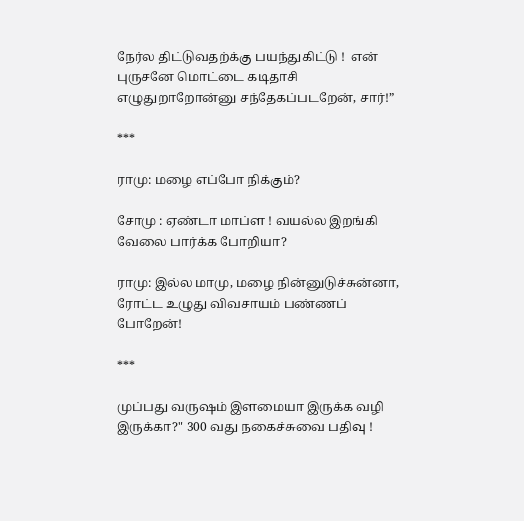நேர்ல திட்டுவதற்க்கு பயந்துகிட்டு !  என் புருசனே மொட்டை கடிதாசி எழுதுறாறோன்னு சந்தேகப்படறேன், சார்!”

***

ராமு: மழை எப்போ நிக்கும்?

சோமு : ஏண்டா மாப்ள ! வயல்ல இறங்கி வேலை பார்க்க போறியா?

ராமு: இல்ல மாமு, மழை நின்னுடுச்சுன்னா,  ரோட்ட உழுது விவசாயம் பண்ணப் போறேன்!

***

முப்பது வருஷம் இளமையா இருக்க வழி இருக்கா?" 300 வது நகைச்சுவை பதிவு !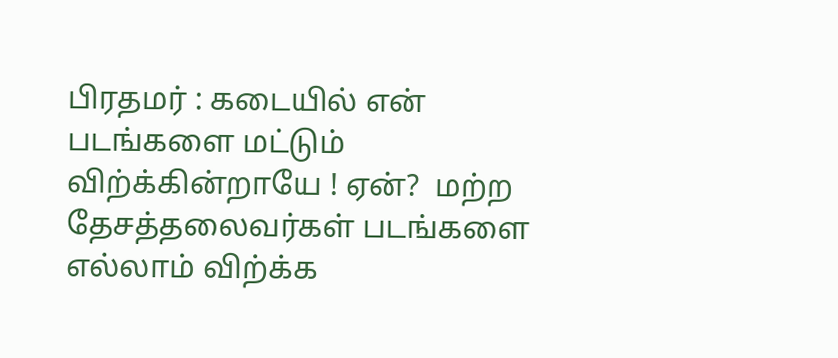பிரதமர் : கடையில் என் படங்களை மட்டும் விற்க்கின்றாயே ! ஏன்?  மற்ற தேசத்தலைவர்கள் படங்களை எல்லாம் விற்க்க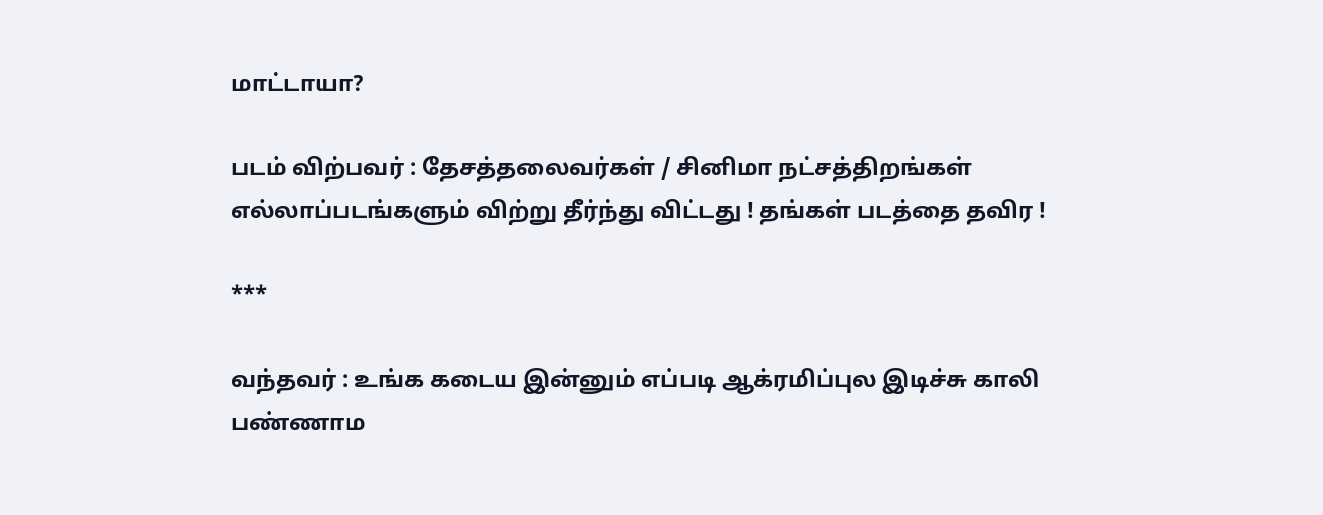மாட்டாயா?

படம் விற்பவர் : தேசத்தலைவர்கள் / சினிமா நட்சத்திறங்கள் எல்லாப்படங்களும் விற்று தீர்ந்து விட்டது ! தங்கள் படத்தை தவிர !

***

வந்தவர் : உங்க கடைய இன்னும் எப்படி ஆக்ரமிப்புல இடிச்சு காலி பண்ணாம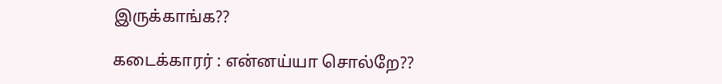இருக்காங்க??

கடைக்காரர் : என்னய்யா சொல்றே??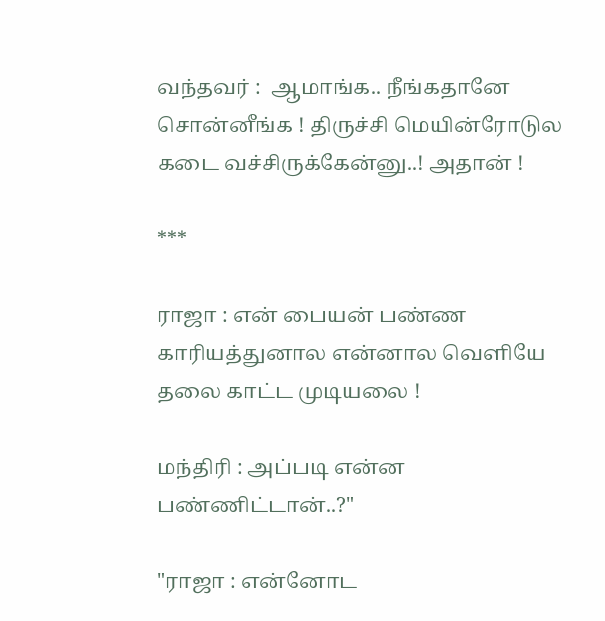வந்தவர் :  ஆமாங்க.. நீங்கதானே சொன்னீங்க ! திருச்சி மெயின்ரோடுல கடை வச்சிருக்கேன்னு..! அதான் !

***

ராஜா : என் பையன் பண்ண காரியத்துனால என்னால வெளியே தலை காட்ட முடியலை !

மந்திரி : அப்படி என்ன பண்ணிட்டான்..?"

"ராஜா : என்னோட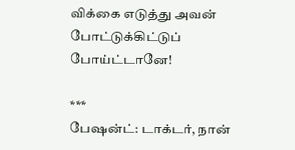விக்கை எடுத்து அவன் போட்டுக்கிட்டுப் போய்ட்டானே!

***
பேஷன்ட்: டாக்டர், நான்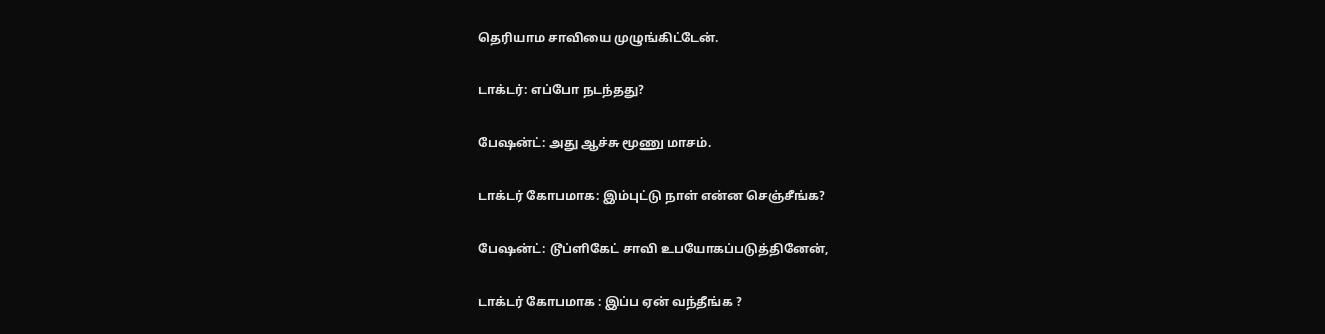தெரியாம சாவியை முழுங்கிட்டேன்.

டாக்டர்: எப்போ நடந்தது?

பேஷன்ட்: அது ஆச்சு மூணு மாசம்.

டாக்டர் கோபமாக: இம்புட்டு நாள் என்ன செஞ்சீங்க?

பேஷன்ட்: டூப்ளிகேட் சாவி உபயோகப்படுத்தினேன்,

டாக்டர் கோபமாக : இப்ப ஏன் வந்தீங்க ?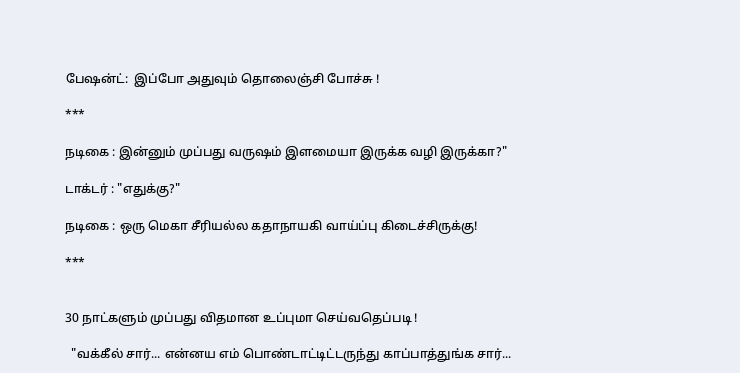பேஷன்ட்:  இப்போ அதுவும் தொலைஞ்சி போச்சு !

***

நடிகை : இன்னும் முப்பது வருஷம் இளமையா இருக்க வழி இருக்கா?"

டாக்டர் : "எதுக்கு?"

நடிகை : ஒரு மெகா சீரியல்ல கதாநாயகி வாய்ப்பு கிடைச்சிருக்கு!

***


30 நாட்களும் முப்பது விதமான உப்புமா செய்வதெப்படி !

  "வக்கீல் சார்... என்னய எம் பொண்டாட்டிட்டருந்து காப்பாத்துங்க சார்...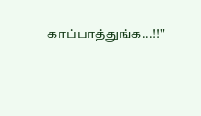காப்பாத்துங்க...!!"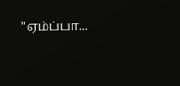"ஏம்ப்பா...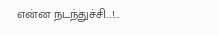என்ன நடந்துச்சி...!...